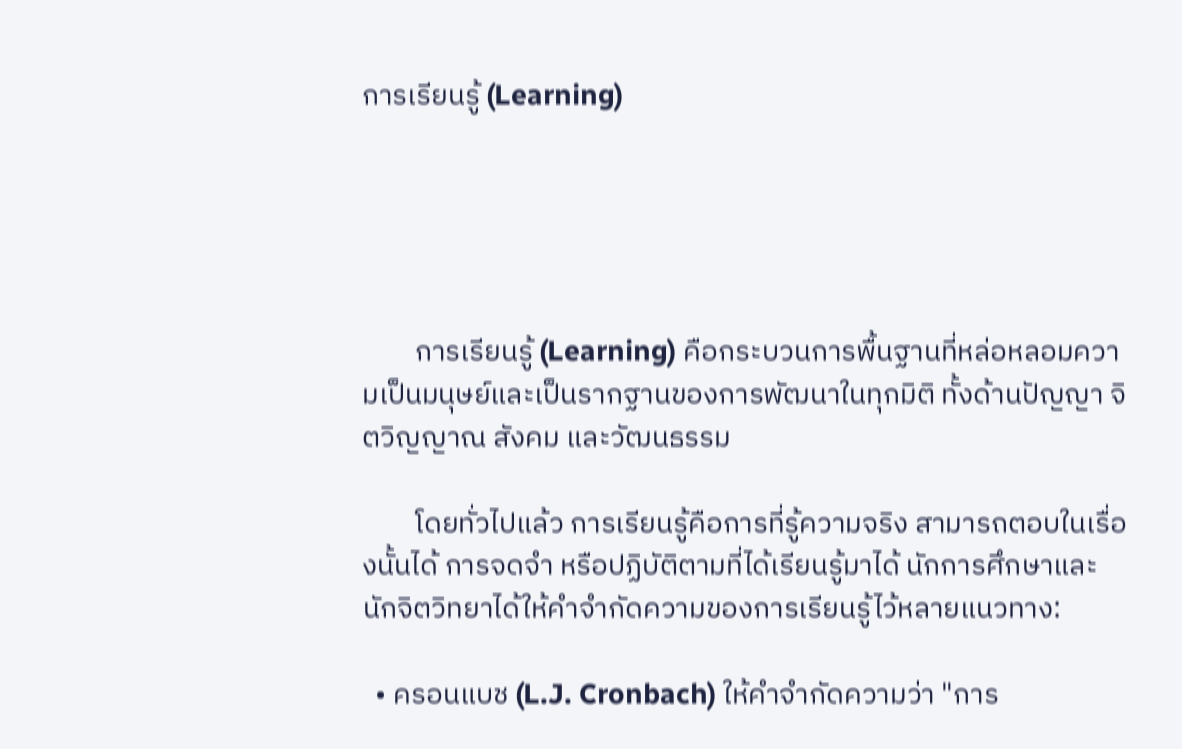การเรียนรู้ (Learning)





        การเรียนรู้ (Learning) คือกระบวนการพื้นฐานที่หล่อหลอมความเป็นมนุษย์และเป็นรากฐานของการพัฒนาในทุกมิติ ทั้งด้านปัญญา จิตวิญญาณ สังคม และวัฒนธรรม

        โดยทั่วไปแล้ว การเรียนรู้คือการที่รู้ความจริง สามารถตอบในเรื่องนั้นได้ การจดจำ หรือปฏิบัติตามที่ได้เรียนรู้มาได้ นักการศึกษาและนักจิตวิทยาได้ให้คำจำกัดความของการเรียนรู้ไว้หลายแนวทาง:

  • ครอนแบช (L.J. Cronbach) ให้คำจำกัดความว่า "การ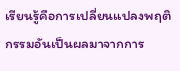เรียนรู้คือการเปลี่ยนแปลงพฤติกรรมอันเป็นผลมาจากการ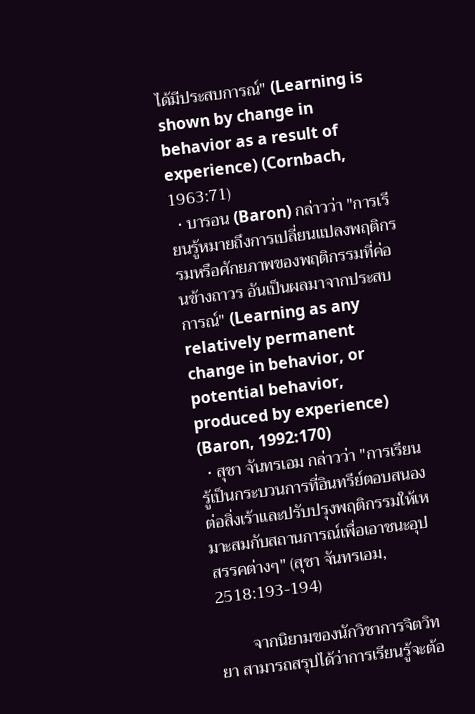ได้มีประสบการณ์" (Learning is shown by change in behavior as a result of experience) (Cornbach, 1963:71)
  • บารอน (Baron) กล่าวว่า "การเรียนรู้หมายถึงการเปลี่ยนแปลงพฤติกรรมหรือศักยภาพของพฤติกรรมที่ค่อนข้างถาวร อันเป็นผลมาจากประสบการณ์" (Learning as any relatively permanent change in behavior, or potential behavior, produced by experience) (Baron, 1992:170)
  • สุชา จันทรเอม กล่าวว่า "การเรียนรู้เป็นกระบวนการที่อินทรีย์ตอบสนองต่อสิ่งเร้าและปรับปรุงพฤติกรรมให้เหมาะสมกับสถานการณ์เพื่อเอาชนะอุปสรรคต่างๆ" (สุชา จันทรเอม, 2518:193-194)

        จากนิยามของนักวิชาการจิตวิทยา สามารถสรุปได้ว่าการเรียนรู้จะต้อ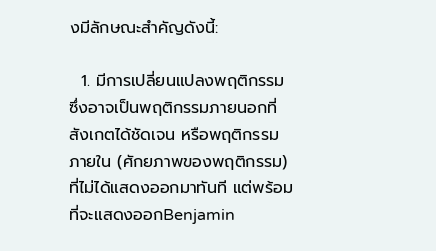งมีลักษณะสำคัญดังนี้:

  1. มีการเปลี่ยนแปลงพฤติกรรม ซึ่งอาจเป็นพฤติกรรมภายนอกที่สังเกตได้ชัดเจน หรือพฤติกรรมภายใน (ศักยภาพของพฤติกรรม) ที่ไม่ได้แสดงออกมาทันที แต่พร้อมที่จะแสดงออกBenjamin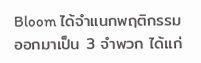Bloom ได้จำแนกพฤติกรรมออกมาเป็น 3 จำพวก ได้แก่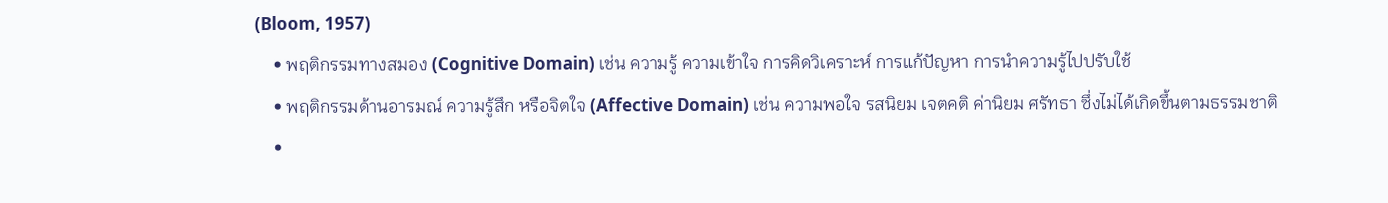(Bloom, 1957)
    • พฤติกรรมทางสมอง (Cognitive Domain) เช่น ความรู้ ความเข้าใจ การคิดวิเคราะห์ การแก้ปัญหา การนำความรู้ไปปรับใช้
    • พฤติกรรมด้านอารมณ์ ความรู้สึก หรือจิตใจ (Affective Domain) เช่น ความพอใจ รสนิยม เจตคติ ค่านิยม ศรัทธา ซึ่งไม่ได้เกิดขึ้นตามธรรมชาติ
    •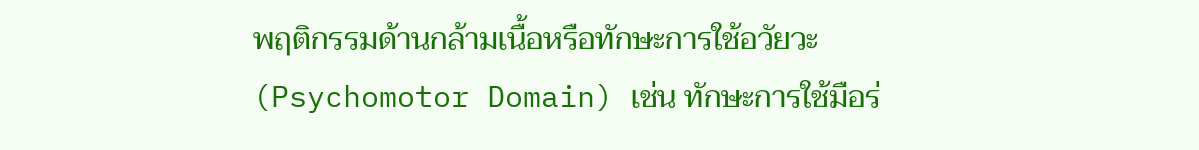พฤติกรรมด้านกล้ามเนื้อหรือทักษะการใช้อวัยวะ (Psychomotor Domain) เช่น ทักษะการใช้มือร่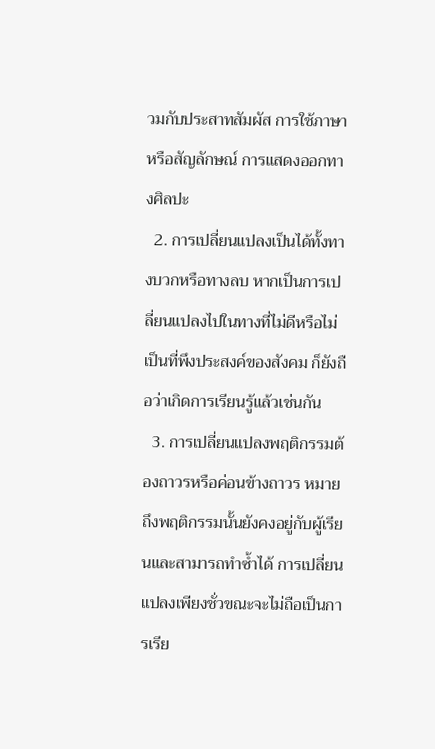วมกับประสาทสัมผัส การใช้ภาษาหรือสัญลักษณ์ การแสดงออกทางศิลปะ
  2. การเปลี่ยนแปลงเป็นได้ทั้งทางบวกหรือทางลบ หากเป็นการเปลี่ยนแปลงไปในทางที่ไม่ดีหรือไม่เป็นที่พึงประสงค์ของสังคม ก็ยังถือว่าเกิดการเรียนรู้แล้วเช่นกัน
  3. การเปลี่ยนแปลงพฤติกรรมต้องถาวรหรือค่อนข้างถาวร หมายถึงพฤติกรรมนั้นยังคงอยู่กับผู้เรียนและสามารถทำซ้ำได้ การเปลี่ยนแปลงเพียงชั่วขณะจะไม่ถือเป็นการเรีย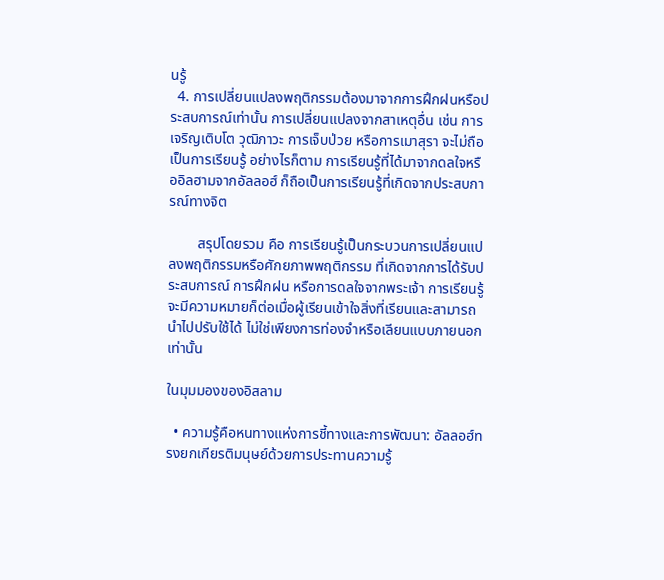นรู้
  4. การเปลี่ยนแปลงพฤติกรรมต้องมาจากการฝึกฝนหรือประสบการณ์เท่านั้น การเปลี่ยนแปลงจากสาเหตุอื่น เช่น การเจริญเติบโต วุฒิภาวะ การเจ็บป่วย หรือการเมาสุรา จะไม่ถือเป็นการเรียนรู้ อย่างไรก็ตาม การเรียนรู้ที่ได้มาจากดลใจหรืออิลฮามจากอัลลอฮ์ ก็ถือเป็นการเรียนรู้ที่เกิดจากประสบการณ์ทางจิต

        สรุปโดยรวม คือ การเรียนรู้เป็นกระบวนการเปลี่ยนแปลงพฤติกรรมหรือศักยภาพพฤติกรรม ที่เกิดจากการได้รับประสบการณ์ การฝึกฝน หรือการดลใจจากพระเจ้า การเรียนรู้จะมีความหมายก็ต่อเมื่อผู้เรียนเข้าใจสิ่งที่เรียนและสามารถนำไปปรับใช้ได้ ไม่ใช่เพียงการท่องจำหรือเลียนแบบภายนอกเท่านั้น

ในมุมมองของอิสลาม

  • ความรู้คือหนทางแห่งการชี้ทางและการพัฒนา: อัลลอฮ์ทรงยกเกียรติมนุษย์ด้วยการประทานความรู้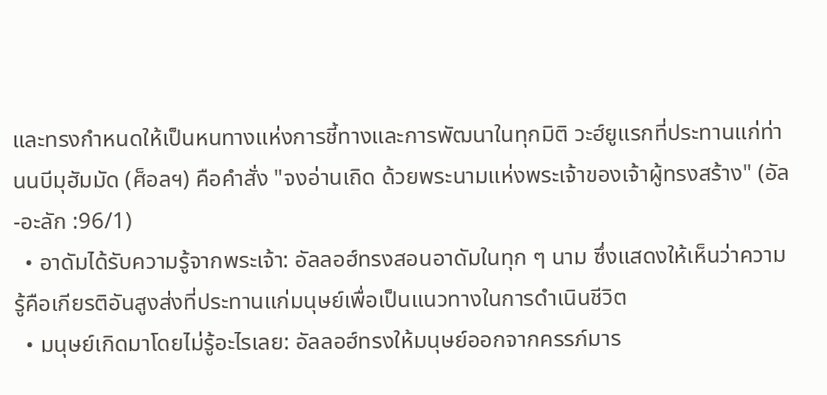และทรงกำหนดให้เป็นหนทางแห่งการชี้ทางและการพัฒนาในทุกมิติ วะฮ์ยูแรกที่ประทานแก่ท่านนบีมุฮัมมัด (ศ็อลฯ) คือคำสั่ง "จงอ่านเถิด ด้วยพระนามแห่งพระเจ้าของเจ้าผู้ทรงสร้าง" (อัล-อะลัก :96/1)
  • อาดัมได้รับความรู้จากพระเจ้า: อัลลอฮ์ทรงสอนอาดัมในทุก ๆ นาม ซึ่งแสดงให้เห็นว่าความรู้คือเกียรติอันสูงส่งที่ประทานแก่มนุษย์เพื่อเป็นแนวทางในการดำเนินชีวิต
  • มนุษย์เกิดมาโดยไม่รู้อะไรเลย: อัลลอฮ์ทรงให้มนุษย์ออกจากครรภ์มาร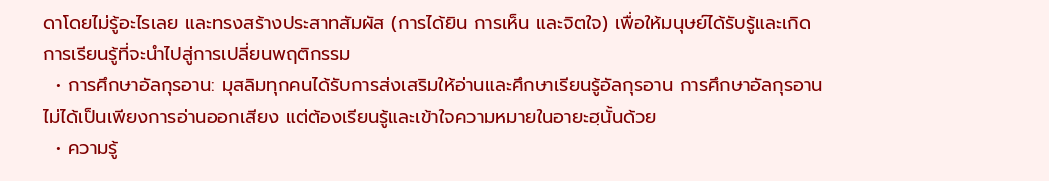ดาโดยไม่รู้อะไรเลย และทรงสร้างประสาทสัมผัส (การได้ยิน การเห็น และจิตใจ) เพื่อให้มนุษย์ได้รับรู้และเกิดการเรียนรู้ที่จะนำไปสู่การเปลี่ยนพฤติกรรม
  • การศึกษาอัลกุรอาน: มุสลิมทุกคนได้รับการส่งเสริมให้อ่านและศึกษาเรียนรู้อัลกุรอาน การศึกษาอัลกุรอานไม่ได้เป็นเพียงการอ่านออกเสียง แต่ต้องเรียนรู้และเข้าใจความหมายในอายะฮฺนั้นด้วย
  • ความรู้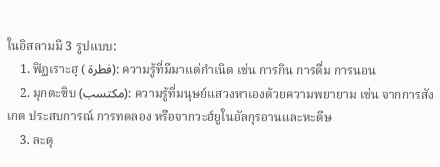ในอิสลามมี 3 รูปแบบ:
    1. ฟิฏเราะฮฺ ( فطرة): ความรู้ที่มีมาแต่กำเนิด เช่น การกิน การดื่ม การนอน
    2. มุกตะซิบ (مكتسب): ความรู้ที่มนุษย์แสวงหาเองด้วยความพยายาม เช่น จากการสังเกต ประสบการณ์ การทดลอง หรือจากวะฮ์ยูในอัลกุรอานและหะดีษ
    3. ละดุ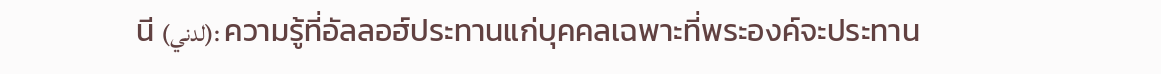นี (لدني): ความรู้ที่อัลลอฮ์ประทานแก่บุคคลเฉพาะที่พระองค์จะประทาน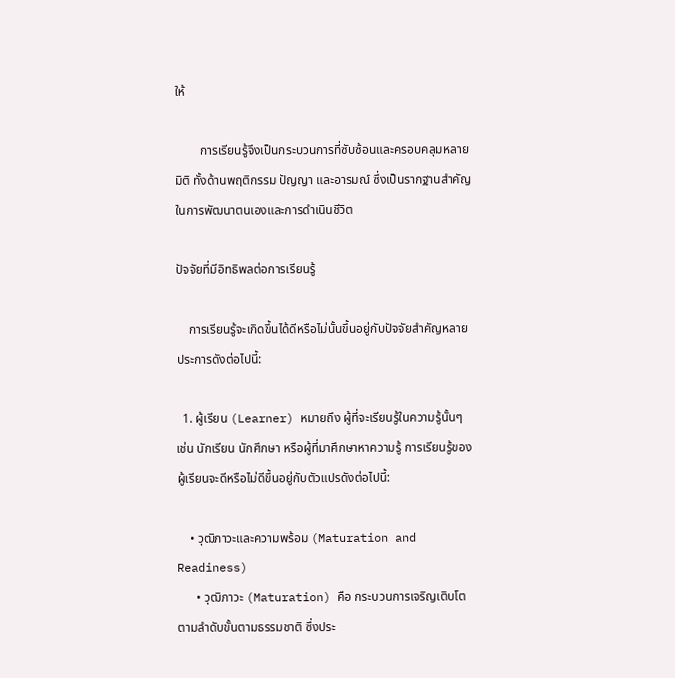ให้

        การเรียนรู้จึงเป็นกระบวนการที่ซับซ้อนและครอบคลุมหลายมิติ ทั้งด้านพฤติกรรม ปัญญา และอารมณ์ ซึ่งเป็นรากฐานสำคัญในการพัฒนาตนเองและการดำเนินชีวิต

ปัจจัยที่มีอิทธิพลต่อการเรียนรู้

    การเรียนรู้จะเกิดขึ้นได้ดีหรือไม่นั้นขึ้นอยู่กับปัจจัยสำคัญหลายประการดังต่อไปนี้:

  1. ผู้เรียน (Learner) หมายถึง ผู้ที่จะเรียนรู้ในความรู้นั้นๆ เช่น นักเรียน นักศึกษา หรือผู้ที่มาศึกษาหาความรู้ การเรียนรู้ของผู้เรียนจะดีหรือไม่ดีขึ้นอยู่กับตัวแปรดังต่อไปนี้:

    • วุฒิภาวะและความพร้อม (Maturation and Readiness)
      • วุฒิภาวะ (Maturation) คือ กระบวนการเจริญเติบโตตามลำดับขั้นตามธรรมชาติ ซึ่งประ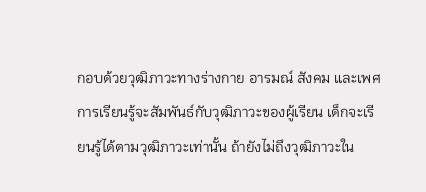กอบด้วยวุฒิภาวะทางร่างกาย อารมณ์ สังคม และเพศ การเรียนรู้จะสัมพันธ์กับวุฒิภาวะของผู้เรียน เด็กจะเรียนรู้ได้ตามวุฒิภาวะเท่านั้น ถ้ายังไม่ถึงวุฒิภาวะใน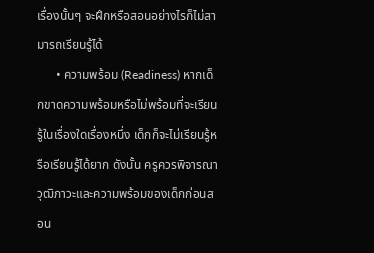เรื่องนั้นๆ จะฝึกหรือสอนอย่างไรก็ไม่สามารถเรียนรู้ได้
      • ความพร้อม (Readiness) หากเด็กขาดความพร้อมหรือไม่พร้อมที่จะเรียนรู้ในเรื่องใดเรื่องหนึ่ง เด็กก็จะไม่เรียนรู้หรือเรียนรู้ได้ยาก ดังนั้น ครูควรพิจารณาวุฒิภาวะและความพร้อมของเด็กก่อนสอน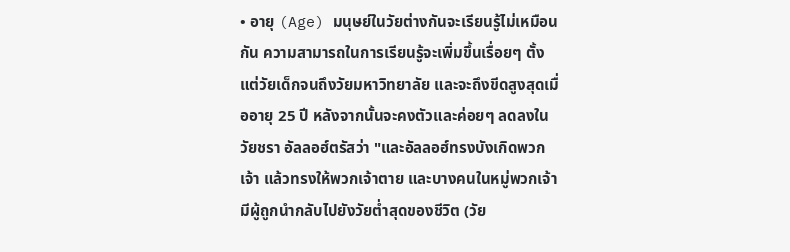• อายุ (Age) มนุษย์ในวัยต่างกันจะเรียนรู้ไม่เหมือนกัน ความสามารถในการเรียนรู้จะเพิ่มขึ้นเรื่อยๆ ตั้งแต่วัยเด็กจนถึงวัยมหาวิทยาลัย และจะถึงขีดสูงสุดเมื่ออายุ 25 ปี หลังจากนั้นจะคงตัวและค่อยๆ ลดลงในวัยชรา อัลลอฮ์ตรัสว่า "และอัลลอฮ์ทรงบังเกิดพวกเจ้า แล้วทรงให้พวกเจ้าตาย และบางคนในหมู่พวกเจ้ามีผู้ถูกนำกลับไปยังวัยต่ำสุดของชีวิต (วัย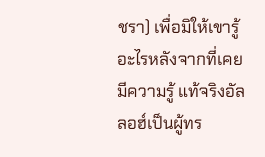ชรา) เพื่อมิให้เขารู้อะไรหลังจากที่เคยมีความรู้ แท้จริงอัลลอฮ์เป็นผู้ทร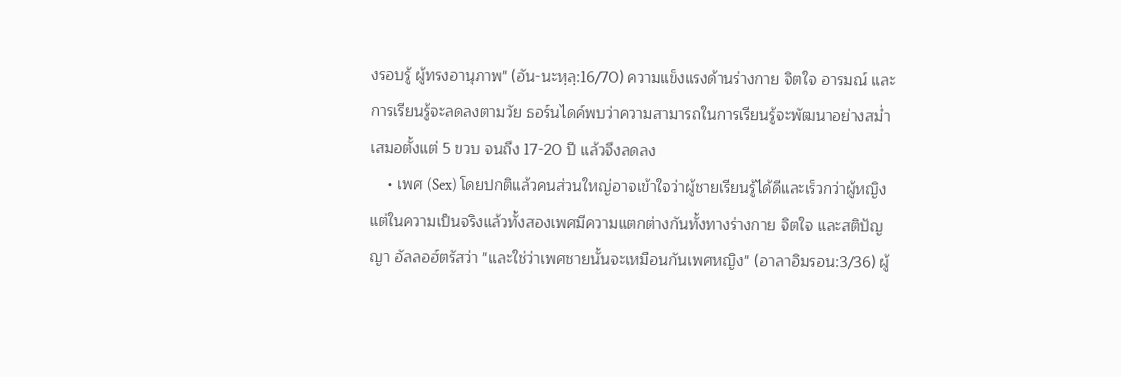งรอบรู้ ผู้ทรงอานุภาพ" (อัน-นะหฺลฺ:16/70) ความแข็งแรงด้านร่างกาย จิตใจ อารมณ์ และการเรียนรู้จะลดลงตามวัย ธอร์นไดค์พบว่าความสามารถในการเรียนรู้จะพัฒนาอย่างสม่ำเสมอตั้งแต่ 5 ขวบ จนถึง 17-20 ปี แล้วจึงลดลง
    • เพศ (Sex) โดยปกติแล้วคนส่วนใหญ่อาจเข้าใจว่าผู้ชายเรียนรู้ได้ดีและเร็วกว่าผู้หญิง แต่ในความเป็นจริงแล้วทั้งสองเพศมีความแตกต่างกันทั้งทางร่างกาย จิตใจ และสติปัญญา อัลลอฮ์ตรัสว่า "และใช่ว่าเพศชายนั้นจะเหมือนกันเพศหญิง" (อาลาอิมรอน:3/36) ผู้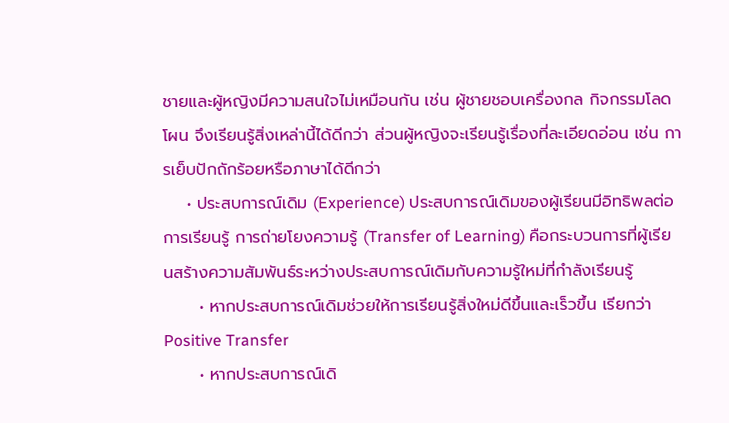ชายและผู้หญิงมีความสนใจไม่เหมือนกัน เช่น ผู้ชายชอบเครื่องกล กิจกรรมโลดโผน จึงเรียนรู้สิ่งเหล่านี้ได้ดีกว่า ส่วนผู้หญิงจะเรียนรู้เรื่องที่ละเอียดอ่อน เช่น การเย็บปักถักร้อยหรือภาษาได้ดีกว่า
    • ประสบการณ์เดิม (Experience) ประสบการณ์เดิมของผู้เรียนมีอิทธิพลต่อการเรียนรู้ การถ่ายโยงความรู้ (Transfer of Learning) คือกระบวนการที่ผู้เรียนสร้างความสัมพันธ์ระหว่างประสบการณ์เดิมกับความรู้ใหม่ที่กำลังเรียนรู้
      • หากประสบการณ์เดิมช่วยให้การเรียนรู้สิ่งใหม่ดีขึ้นและเร็วขึ้น เรียกว่า Positive Transfer
      • หากประสบการณ์เดิ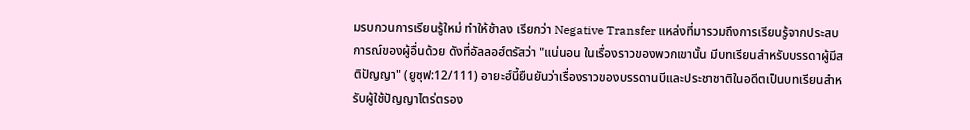มรบกวนการเรียนรู้ใหม่ ทำให้ช้าลง เรียกว่า Negative Transfer แหล่งที่มารวมถึงการเรียนรู้จากประสบการณ์ของผู้อื่นด้วย ดังที่อัลลอฮ์ตรัสว่า "แน่นอน ในเรื่องราวของพวกเขานั้น มีบทเรียนสำหรับบรรดาผู้มีสติปัญญา" (ยูซุฟ:12/111) อายะฮ์นี้ยืนยันว่าเรื่องราวของบรรดานบีและประชาชาติในอดีตเป็นบทเรียนสำหรับผู้ใช้ปัญญาไตร่ตรอง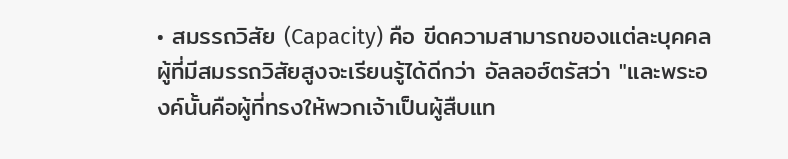• สมรรถวิสัย (Capacity) คือ ขีดความสามารถของแต่ละบุคคล ผู้ที่มีสมรรถวิสัยสูงจะเรียนรู้ได้ดีกว่า อัลลอฮ์ตรัสว่า "และพระองค์นั้นคือผู้ที่ทรงให้พวกเจ้าเป็นผู้สืบแท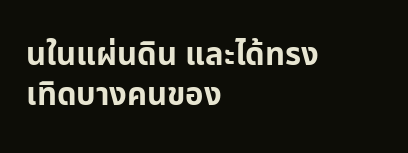นในแผ่นดิน และได้ทรงเทิดบางคนของ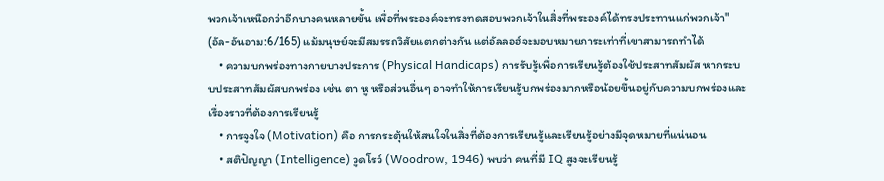พวกเจ้าเหนือกว่าอีกบางคนหลายขั้น เพื่อที่พระองค์จะทรงทดสอบพวกเจ้าในสิ่งที่พระองค์ได้ทรงประทานแก่พวกเจ้า" (อัล-อันอาม:6/165) แม้มนุษย์จะมีสมรรถวิสัยแตกต่างกัน แต่อัลลอฮ์จะมอบหมายภาระเท่าที่เขาสามารถทำได้
    • ความบกพร่องทางกายบางประการ (Physical Handicaps) การรับรู้เพื่อการเรียนรู้ต้องใช้ประสาทสัมผัส หากระบบประสาทสัมผัสบกพร่อง เช่น ตา หู หรือส่วนอื่นๆ อาจทำให้การเรียนรู้บกพร่องมากหรือน้อยขึ้นอยู่กับความบกพร่องและเรื่องราวที่ต้องการเรียนรู้
    • การจูงใจ (Motivation) คือ การกระตุ้นให้สนใจในสิ่งที่ต้องการเรียนรู้และเรียนรู้อย่างมีจุดหมายที่แน่นอน
    • สติปัญญา (Intelligence) วูดโรว์ (Woodrow, 1946) พบว่า คนที่มี IQ สูงจะเรียนรู้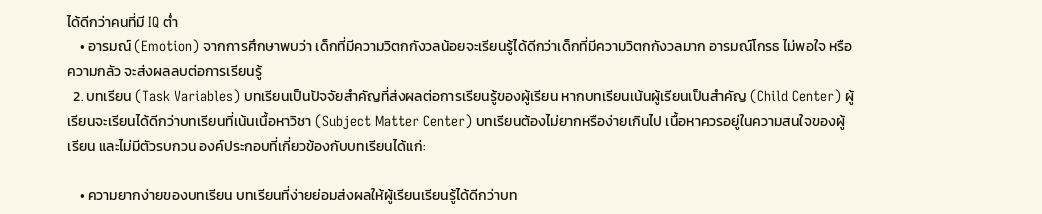ได้ดีกว่าคนที่มี IQ ต่ำ
    • อารมณ์ (Emotion) จากการศึกษาพบว่า เด็กที่มีความวิตกกังวลน้อยจะเรียนรู้ได้ดีกว่าเด็กที่มีความวิตกกังวลมาก อารมณ์โกรธ ไม่พอใจ หรือความกลัว จะส่งผลลบต่อการเรียนรู้
  2. บทเรียน (Task Variables) บทเรียนเป็นปัจจัยสำคัญที่ส่งผลต่อการเรียนรู้ของผู้เรียน หากบทเรียนเน้นผู้เรียนเป็นสำคัญ (Child Center) ผู้เรียนจะเรียนได้ดีกว่าบทเรียนที่เน้นเนื้อหาวิชา (Subject Matter Center) บทเรียนต้องไม่ยากหรือง่ายเกินไป เนื้อหาควรอยู่ในความสนใจของผู้เรียน และไม่มีตัวรบกวน องค์ประกอบที่เกี่ยวข้องกับบทเรียนได้แก่:

    • ความยากง่ายของบทเรียน บทเรียนที่ง่ายย่อมส่งผลให้ผู้เรียนเรียนรู้ได้ดีกว่าบท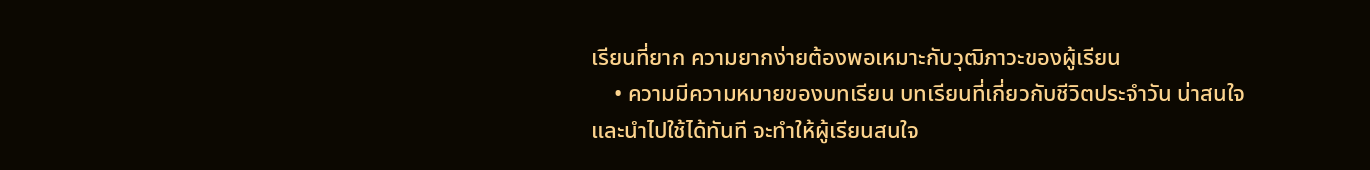เรียนที่ยาก ความยากง่ายต้องพอเหมาะกับวุฒิภาวะของผู้เรียน
    • ความมีความหมายของบทเรียน บทเรียนที่เกี่ยวกับชีวิตประจำวัน น่าสนใจ และนำไปใช้ได้ทันที จะทำให้ผู้เรียนสนใจ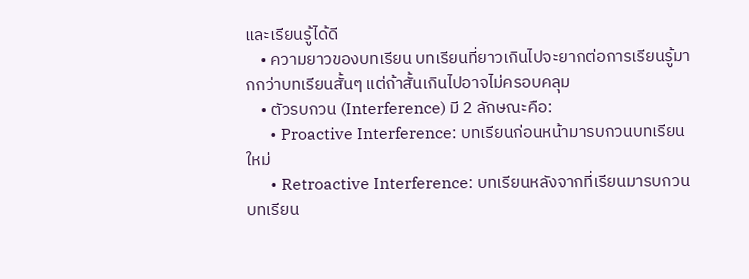และเรียนรู้ได้ดี
    • ความยาวของบทเรียน บทเรียนที่ยาวเกินไปจะยากต่อการเรียนรู้มากกว่าบทเรียนสั้นๆ แต่ถ้าสั้นเกินไปอาจไม่ครอบคลุม
    • ตัวรบกวน (Interference) มี 2 ลักษณะคือ:
      • Proactive Interference: บทเรียนก่อนหน้ามารบกวนบทเรียนใหม่
      • Retroactive Interference: บทเรียนหลังจากที่เรียนมารบกวนบทเรียน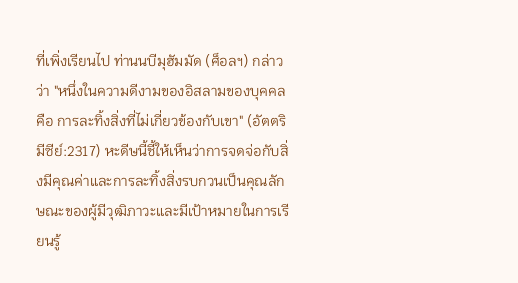ที่เพิ่งเรียนไป ท่านนบีมุฮัมมัด (ศ็อลฯ) กล่าวว่า "หนึ่งในความดีงามของอิสลามของบุคคล คือ การละทิ้งสิ่งที่ไม่เกี่ยวข้องกับเขา" (อัตตริมีซีย์:2317) หะดีษนี้ชี้ให้เห็นว่าการจดจ่อกับสิ่งมีคุณค่าและการละทิ้งสิ่งรบกวนเป็นคุณลักษณะของผู้มีวุฒิภาวะและมีเป้าหมายในการเรียนรู้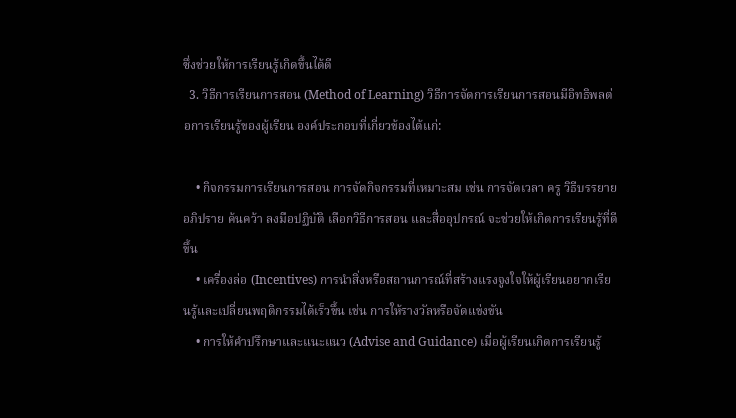ซึ่งช่วยให้การเรียนรู้เกิดขึ้นได้ดี
  3. วิธีการเรียนการสอน (Method of Learning) วิธีการจัดการเรียนการสอนมีอิทธิพลต่อการเรียนรู้ของผู้เรียน องค์ประกอบที่เกี่ยวข้องได้แก่:

    • กิจกรรมการเรียนการสอน การจัดกิจกรรมที่เหมาะสม เช่น การจัดเวลา ครู วิธีบรรยาย อภิปราย ค้นคว้า ลงมือปฏิบัติ เลือกวิธีการสอน และสื่ออุปกรณ์ จะช่วยให้เกิดการเรียนรู้ที่ดีขึ้น
    • เครื่องล่อ (Incentives) การนำสิ่งหรือสถานการณ์ที่สร้างแรงจูงใจให้ผู้เรียนอยากเรียนรู้และเปลี่ยนพฤติกรรมได้เร็วขึ้น เช่น การให้รางวัลหรือจัดแข่งขัน
    • การให้คำปรึกษาและแนะแนว (Advise and Guidance) เมื่อผู้เรียนเกิดการเรียนรู้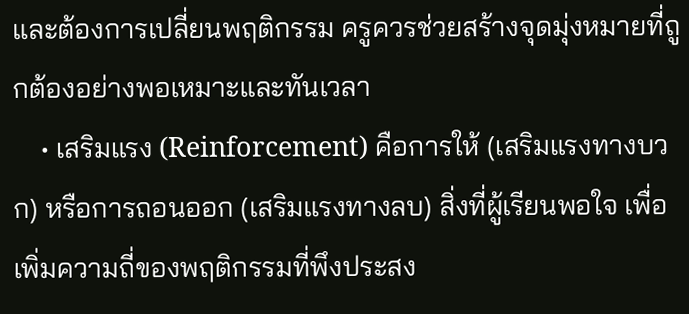และต้องการเปลี่ยนพฤติกรรม ครูควรช่วยสร้างจุดมุ่งหมายที่ถูกต้องอย่างพอเหมาะและทันเวลา
    • เสริมแรง (Reinforcement) คือการให้ (เสริมแรงทางบวก) หรือการถอนออก (เสริมแรงทางลบ) สิ่งที่ผู้เรียนพอใจ เพื่อเพิ่มความถี่ของพฤติกรรมที่พึงประสง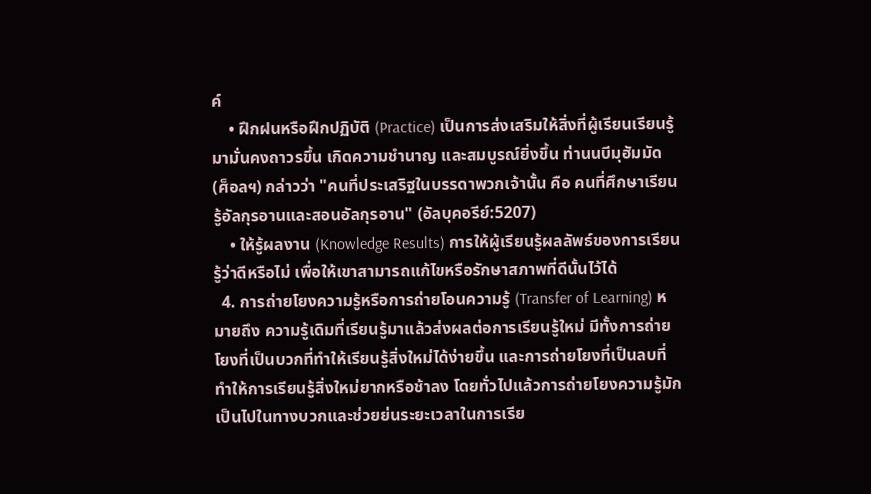ค์
    • ฝึกฝนหรือฝึกปฏิบัติ (Practice) เป็นการส่งเสริมให้สิ่งที่ผู้เรียนเรียนรู้มามั่นคงถาวรขึ้น เกิดความชำนาญ และสมบูรณ์ยิ่งขึ้น ท่านนบีมุฮัมมัด (ศ็อลฯ) กล่าวว่า "คนที่ประเสริฐในบรรดาพวกเจ้านั้น คือ คนที่ศึกษาเรียนรู้อัลกุรอานและสอนอัลกุรอาน" (อัลบุคอรีย์:5207)
    • ให้รู้ผลงาน (Knowledge Results) การให้ผู้เรียนรู้ผลลัพธ์ของการเรียนรู้ว่าดีหรือไม่ เพื่อให้เขาสามารถแก้ไขหรือรักษาสภาพที่ดีนั้นไว้ได้
  4. การถ่ายโยงความรู้หรือการถ่ายโอนความรู้ (Transfer of Learning) หมายถึง ความรู้เดิมที่เรียนรู้มาแล้วส่งผลต่อการเรียนรู้ใหม่ มีทั้งการถ่ายโยงที่เป็นบวกที่ทำให้เรียนรู้สิ่งใหม่ได้ง่ายขึ้น และการถ่ายโยงที่เป็นลบที่ทำให้การเรียนรู้สิ่งใหม่ยากหรือช้าลง โดยทั่วไปแล้วการถ่ายโยงความรู้มักเป็นไปในทางบวกและช่วยย่นระยะเวลาในการเรีย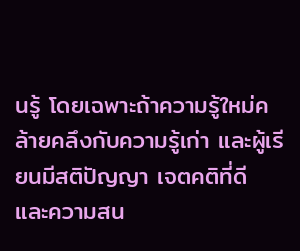นรู้ โดยเฉพาะถ้าความรู้ใหม่คล้ายคลึงกับความรู้เก่า และผู้เรียนมีสติปัญญา เจตคติที่ดี และความสน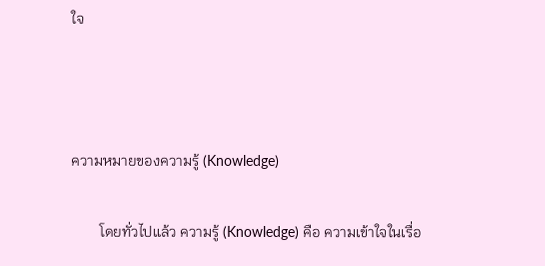ใจ



ความหมายของความรู้ (Knowledge)

        โดยทั่วไปแล้ว ความรู้ (Knowledge) คือ ความเข้าใจในเรื่อ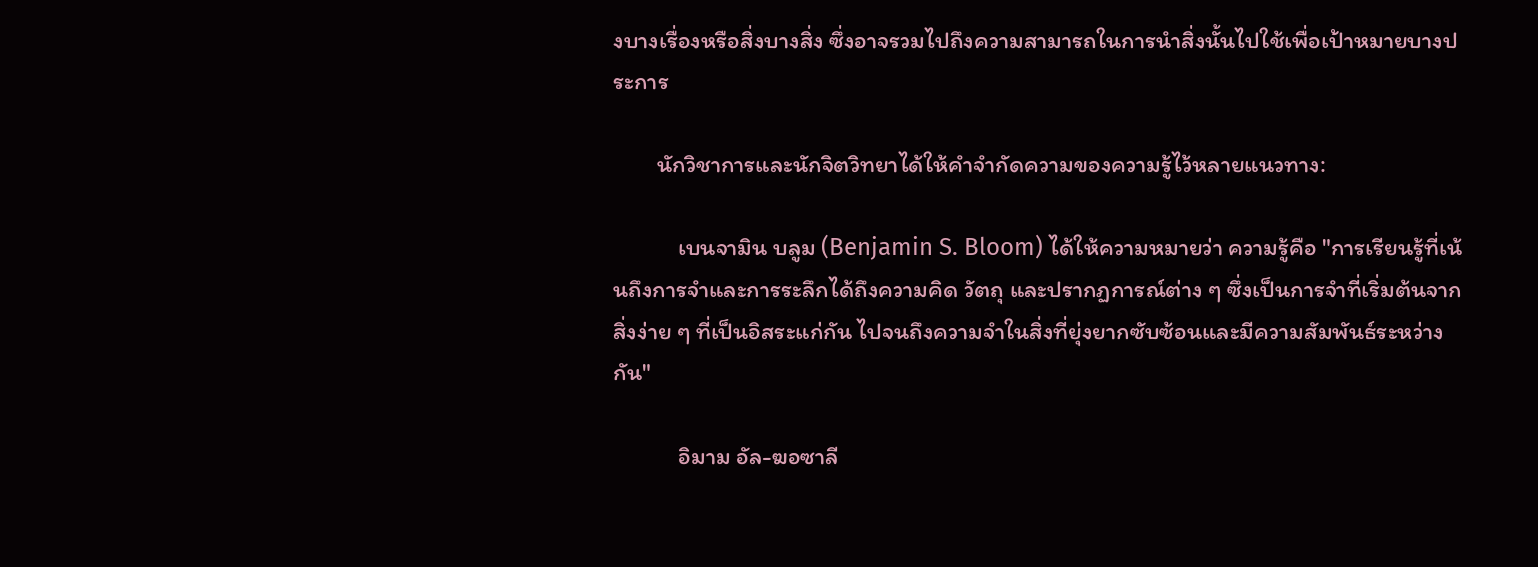งบางเรื่องหรือสิ่งบางสิ่ง ซึ่งอาจรวมไปถึงความสามารถในการนำสิ่งนั้นไปใช้เพื่อเป้าหมายบางประการ

        นักวิชาการและนักจิตวิทยาได้ให้คำจำกัดความของความรู้ไว้หลายแนวทาง:

            เบนจามิน บลูม (Benjamin S. Bloom) ได้ให้ความหมายว่า ความรู้คือ "การเรียนรู้ที่เน้นถึงการจำและการระลึกได้ถึงความคิด วัตถุ และปรากฏการณ์ต่าง ๆ ซึ่งเป็นการจำที่เริ่มต้นจากสิ่งง่าย ๆ ที่เป็นอิสระแก่กัน ไปจนถึงความจำในสิ่งที่ยุ่งยากซับซ้อนและมีความสัมพันธ์ระหว่างกัน"

            อิมาม อัล-ฆอซาลี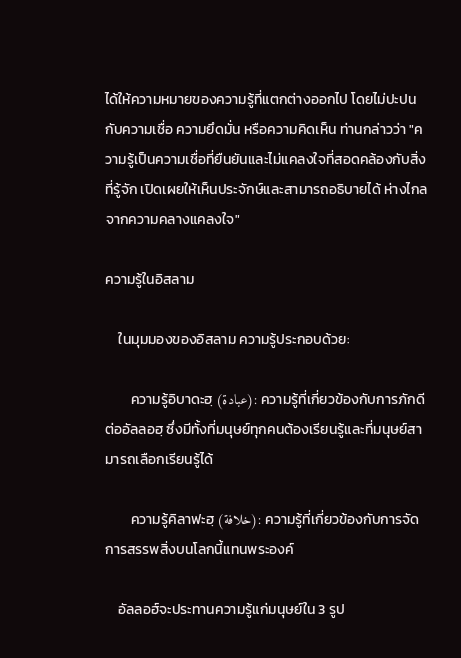ได้ให้ความหมายของความรู้ที่แตกต่างออกไป โดยไม่ปะปนกับความเชื่อ ความยึดมั่น หรือความคิดเห็น ท่านกล่าวว่า "ความรู้เป็นความเชื่อที่ยืนยันและไม่แคลงใจที่สอดคล้องกับสิ่งที่รู้จัก เปิดเผยให้เห็นประจักษ์และสามารถอธิบายได้ ห่างไกลจากความคลางแคลงใจ"

ความรู้ในอิสลาม

    ในมุมมองของอิสลาม ความรู้ประกอบด้วย:

        ความรู้อิบาดะฮฺ (عبادة): ความรู้ที่เกี่ยวข้องกับการภักดีต่ออัลลอฮฺ ซึ่งมีทั้งที่มนุษย์ทุกคนต้องเรียนรู้และที่มนุษย์สามารถเลือกเรียนรู้ได้

        ความรู้คิลาฟะฮฺ (خلافة): ความรู้ที่เกี่ยวข้องกับการจัดการสรรพสิ่งบนโลกนี้แทนพระองค์

    อัลลอฮ์จะประทานความรู้แก่มนุษย์ใน 3 รูป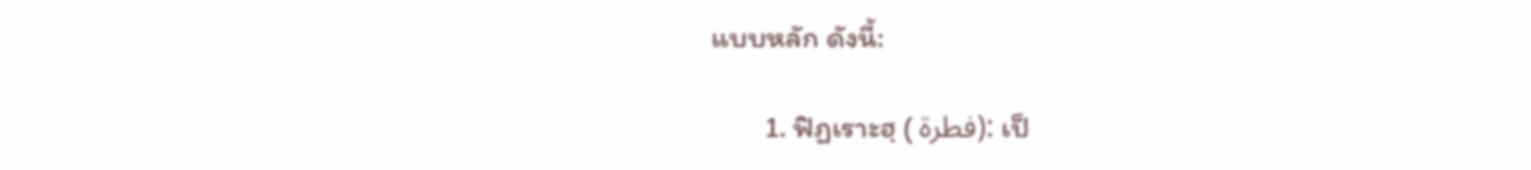แบบหลัก ดังนี้:

        1. ฟิฏเราะฮฺ ( فطرة): เป็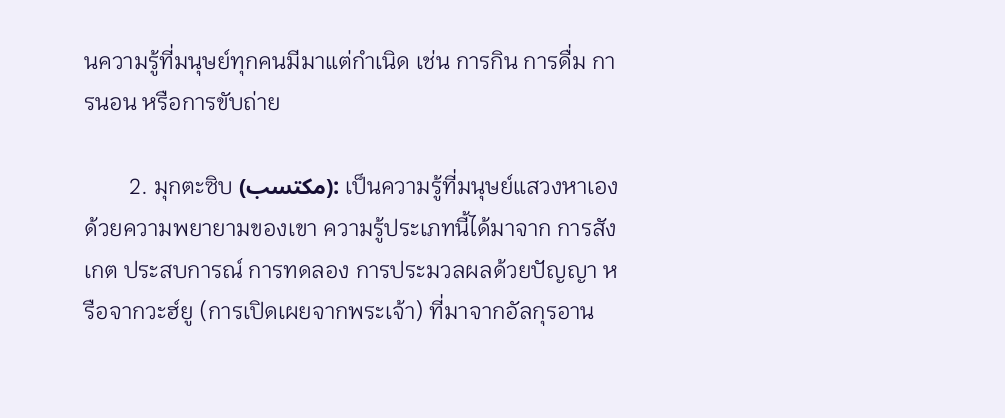นความรู้ที่มนุษย์ทุกคนมีมาแต่กำเนิด เช่น การกิน การดื่ม การนอน หรือการขับถ่าย

        2. มุกตะซิบ (مكتسب): เป็นความรู้ที่มนุษย์แสวงหาเองด้วยความพยายามของเขา ความรู้ประเภทนี้ได้มาจาก การสังเกต ประสบการณ์ การทดลอง การประมวลผลด้วยปัญญา หรือจากวะฮ์ยู (การเปิดเผยจากพระเจ้า) ที่มาจากอัลกุรอาน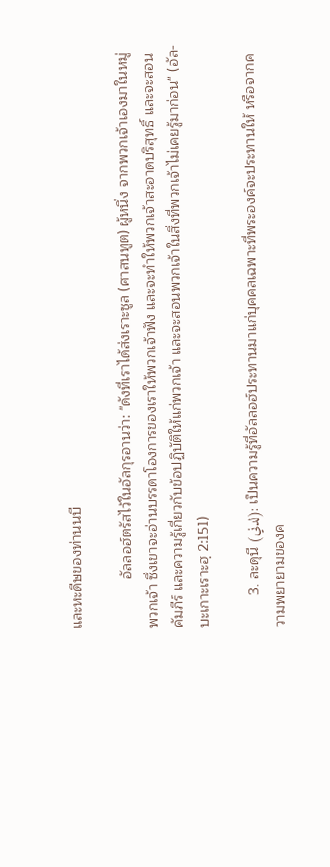และหะดีษของท่านนบี

            อัลลอฮ์ตรัสไว้ในอัลกุรอานว่า: "ดังที่เราได้ส่งเราะซูล (ศาสนทูต) ผู้หนึ่ง จากพวกเจ้าเองมาในหมู่พวกเจ้า ซึ่งเขาจะอ่านบรรดาโองการของเราให้พวกเจ้าฟัง และจะทำให้พวกเจ้าสะอาดบริสุทธิ์ และจะสอนคัมภีร์ และความรู้เกี่ยวกับข้อปฏิบัติให้แก่พวกเจ้า และจะสอนพวกเจ้าในสิ่งที่พวกเจ้าไม่เคยรู้มาก่อน" (อัล-บะเกาะเราะฮฺ 2:151)

        3. ละดุนี (لدني): เป็นความรู้ที่อัลลอฮ์ประทานมาแก่บุคคลเฉพาะที่พระองค์จะประทานให้ หรือจากความพยายามของค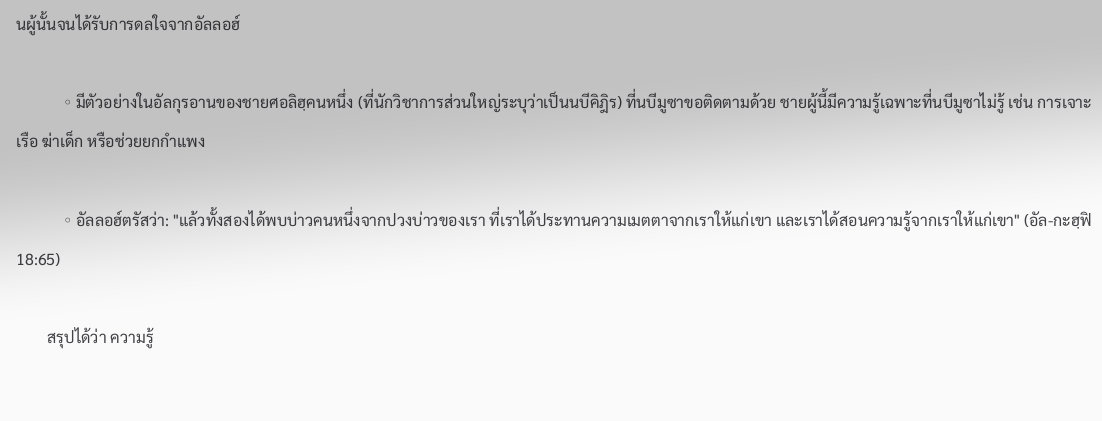นผู้นั้นจนได้รับการดลใจจากอัลลอฮ์

            ◦ มีตัวอย่างในอัลกุรอานของชายศอลิฮฺคนหนึ่ง (ที่นักวิชาการส่วนใหญ่ระบุว่าเป็นนบีคิฎิร) ที่นบีมูซาขอติดตามด้วย ชายผู้นี้มีความรู้เฉพาะที่นบีมูซาไม่รู้ เช่น การเจาะเรือ ฆ่าเด็ก หรือช่วยยกกำแพง

            ◦ อัลลอฮ์ตรัสว่า: "แล้วทั้งสองได้พบบ่าวคนหนึ่งจากปวงบ่าวของเรา ที่เราได้ประทานความเมตตาจากเราให้แก่เขา และเราได้สอนความรู้จากเราให้แก่เขา" (อัล-กะฮฺฟิ 18:65)

        สรุปได้ว่า ความรู้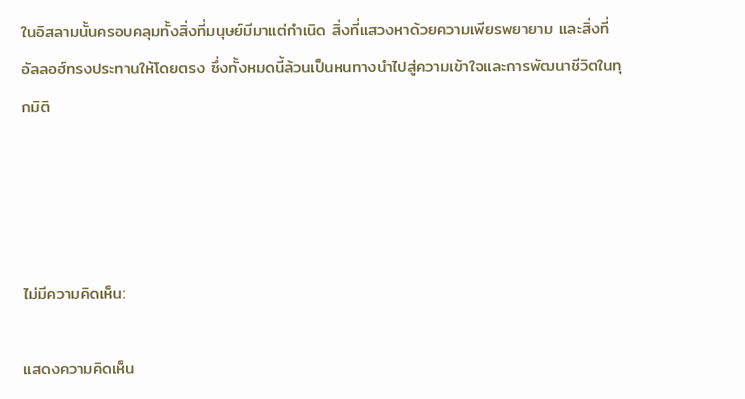ในอิสลามนั้นครอบคลุมทั้งสิ่งที่มนุษย์มีมาแต่กำเนิด สิ่งที่แสวงหาด้วยความเพียรพยายาม และสิ่งที่อัลลอฮ์ทรงประทานให้โดยตรง ซึ่งทั้งหมดนี้ล้วนเป็นหนทางนำไปสู่ความเข้าใจและการพัฒนาชีวิตในทุกมิติ




ไม่มีความคิดเห็น:

แสดงความคิดเห็น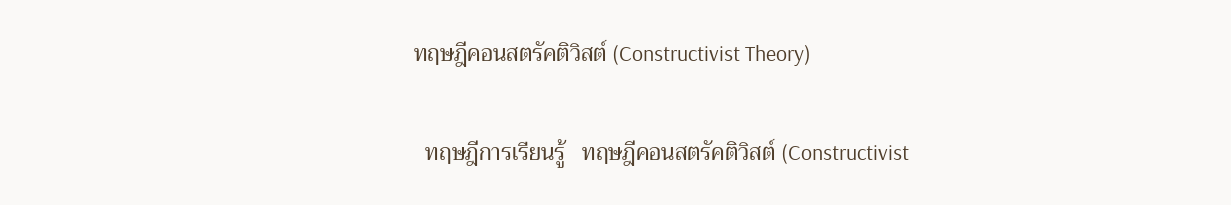ทฤษฎีคอนสตรัคติวิสต์ (Constructivist Theory)

  ทฤษฎีการเรียนรู้   ทฤษฎีคอนสตรัคติวิสต์ (Constructivist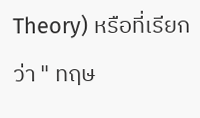Theory) หรือที่เรียกว่า " ทฤษ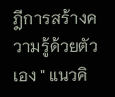ฎีการสร้างความรู้ด้วยตัวเอง " แนวคิ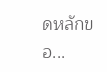ดหลักขอ...